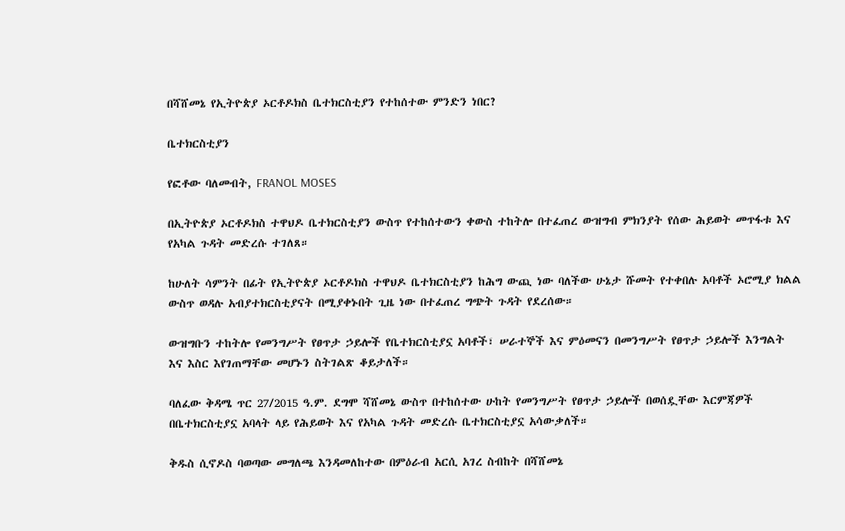በሻሸመኔ የኢትዮጵያ ኦርቶዶክስ ቤተክርስቲያን የተከሰተው ምንድን ነበር?

ቤተክርስቲያን

የፎቶው ባለመብት, FRANOL MOSES

በኢትዮጵያ ኦርቶዶክስ ተዋህዶ ቤተክርስቲያን ውስጥ የተከሰተውን ቀውስ ተከትሎ በተፈጠረ ውዝግብ ምክንያት የሰው ሕይወት መጥፋቱ እና የአካል ጉዳት መድረሱ ተገለጸ።

ከሁለት ሳምንት በፊት የኢትዮጵያ ኦርቶዶክስ ተዋህዶ ቤተክርስቲያን ከሕግ ውጪ ነው ባለችው ሁኔታ ሹመት የተቀበሉ አባቶች ኦሮሚያ ክልል ውስጥ ወዳሉ አብያተክርስቲያናት በሚያቀኑበት ጊዜ ነው በተፈጠረ ግጭት ጉዳት የደረሰው።

ውዝግቡን ተከትሎ የመንግሥት የፀጥታ ኃይሎች የቤተክርስቲያኗ አባቶች፣ ሠራተኞች እና ምዕመናን በመንግሥት የፀጥታ ኃይሎች እንግልት እና እስር እየገጠማቸው መሆኑን ስትገልጽ ቆይታለች።

ባለፈው ቅዳሜ ጥር 27/2015 ዓ.ም. ደግሞ ሻሸመኔ ውስጥ በተከሰተው ሁከት የመንግሥት የፀጥታ ኃይሎች በወሰዷቸው እርምጃዎች በቤተክርስቲያኗ አባላት ላይ የሕይወት እና የአካል ጉዳት መድረሱ ቤተክርስቲያኗ አሳውቃለች።

ቅዱስ ሲኖዶስ ባወጣው መግለጫ እንዳመለከተው በምዕራብ አርሲ አገረ ስብከት በሻሸመኔ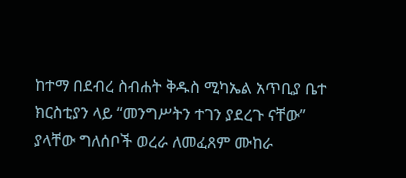ከተማ በደብረ ስብሐት ቅዱስ ሚካኤል አጥቢያ ቤተ ክርስቲያን ላይ “መንግሥትን ተገን ያደረጉ ናቸው” ያላቸው ግለሰቦች ወረራ ለመፈጸም ሙከራ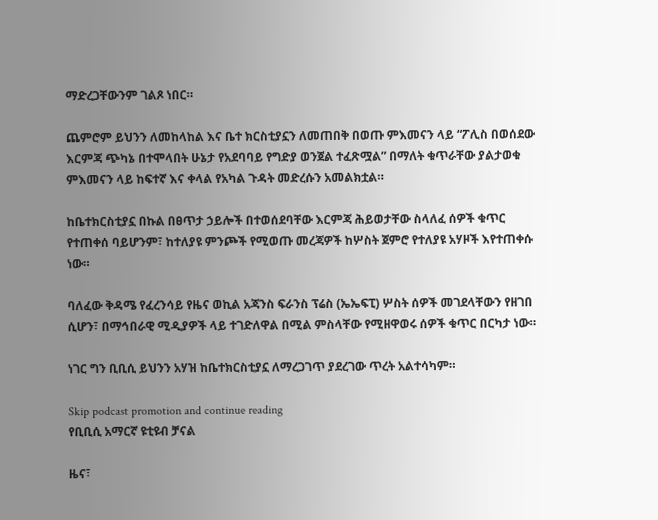ማድረጋቸውንም ገልጾ ነበር።

ጨምሮም ይህንን ለመከላከል እና ቤተ ክርስቲያኗን ለመጠበቅ በወጡ ምእመናን ላይ “ፖሊስ በወሰደው እርምጃ ጭካኔ በተሞላበት ሁኔታ የአደባባይ የግድያ ወንጀል ተፈጽሟል” በማለት ቁጥራቸው ያልታወቁ ምእመናን ላይ ከፍተኛ እና ቀላል የአካል ጉዳት መድረሱን አመልክቷል።

ከቤተክርስቲያኗ በኩል በፀጥታ ኃይሎች በተወሰደባቸው እርምጃ ሕይወታቸው ስላለፈ ሰዎች ቁጥር የተጠቀሰ ባይሆንም፣ ከተለያዩ ምንጮች የሚወጡ መረጃዎች ከሦስት ጀምሮ የተለያዩ አሃዞች እየተጠቀሱ ነው።

ባለፈው ቅዳሜ የፈረንሳይ የዜና ወኪል አጃንስ ፍራንስ ፕሬስ (ኤኤፍፒ) ሦስት ሰዎች መገደላቸውን የዘገበ ሲሆን፣ በማኅበራዊ ሚዲያዎች ላይ ተገድለዋል በሚል ምስላቸው የሚዘዋወሩ ሰዎች ቁጥር በርካታ ነው።

ነገር ግን ቢቢሲ ይህንን አሃዝ ከቤተክርስቲያኗ ለማረጋገጥ ያደረገው ጥረት አልተሳካም።

Skip podcast promotion and continue reading
የቢቢሲ አማርኛ ዩቲዩብ ቻናል

ዜና፣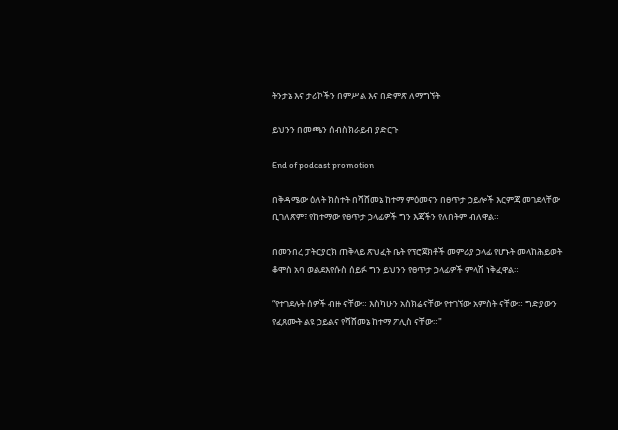ትንታኔ እና ታሪኮችን በምሥል እና በድምጽ ለማግኘት

ይህንን በመጫን ሰብስክራይብ ያድርጉ

End of podcast promotion

በቅዳሜው ዕለት ክስተት በሻሸመኔ ከተማ ምዕመናን በፀጥታ ኃይሎች እርምጃ መገደላቸው ቢገለጽም፣ የከተማው የፀጥታ ኃላፊዎች ግን እጃችን የለበትም ብለዋል።

በመንበረ ፓትርያርክ ጠቅላይ ጽህፈት ቤት የፕሮጀክቶች መምሪያ ኃላፊ የሆኑት መላከሕይወት ቆሞስ አባ ወልደእየሱስ ሰይፉ ግን ይህንን የፀጥታ ኃላፊዎች ምላሽ ነቅፈዋል።

“የተገደሉት ሰዎች ብዙ ናቸው። እስካሁን አስክሬናቸው የተገኘው አምስት ናቸው። ግድያውን የፈጸሙት ልዩ ኃይልና የሻሸመኔ ከተማ ፖሊስ ናቸው።"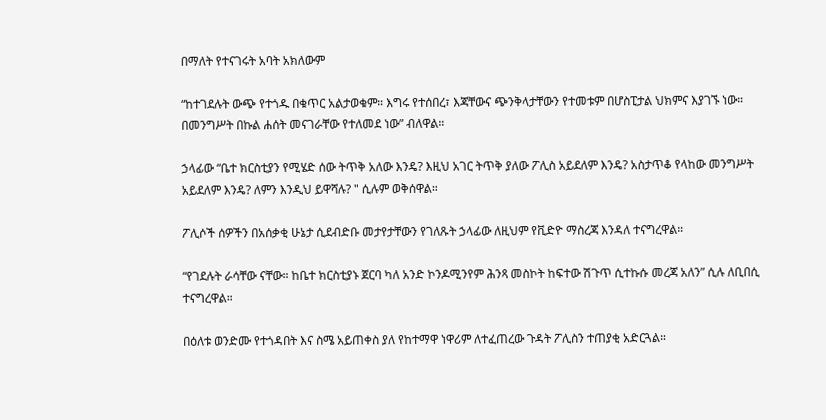በማለት የተናገሩት አባት አክለውም

“ከተገደሉት ውጭ የተጎዱ በቁጥር አልታወቁም። እግሩ የተሰበረ፣ እጃቸውና ጭንቅላታቸውን የተመቱም በሆስፒታል ህክምና እያገኙ ነው። በመንግሥት በኩል ሐሰት መናገራቸው የተለመደ ነው” ብለዋል።

ኃላፊው “ቤተ ክርስቲያን የሚሄድ ሰው ትጥቅ አለው እንዴ? እዚህ አገር ትጥቅ ያለው ፖሊስ አይደለም እንዴ? አስታጥቆ የላከው መንግሥት አይደለም እንዴ? ለምን እንዲህ ይዋሻሉ? " ሲሉም ወቅሰዋል።

ፖሊሶች ሰዎችን በአሰቃቂ ሁኔታ ሲደብድቡ መታየታቸውን የገለጹት ኃላፊው ለዚህም የቪድዮ ማስረጃ እንዳለ ተናግረዋል።

“የገደሉት ራሳቸው ናቸው። ከቤተ ክርስቲያኑ ጀርባ ካለ አንድ ኮንዶሚንየም ሕንጻ መስኮት ከፍተው ሽጉጥ ሲተኩሱ መረጃ አለን” ሲሉ ለቢበሲ ተናግረዋል።

በዕለቱ ወንድሙ የተጎዳበት እና ስሜ አይጠቀስ ያለ የከተማዋ ነዋሪም ለተፈጠረው ጉዳት ፖሊስን ተጠያቂ አድርጓል።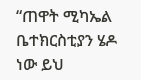“ጠዋት ሚካኤል ቤተክርስቲያን ሄዶ ነው ይህ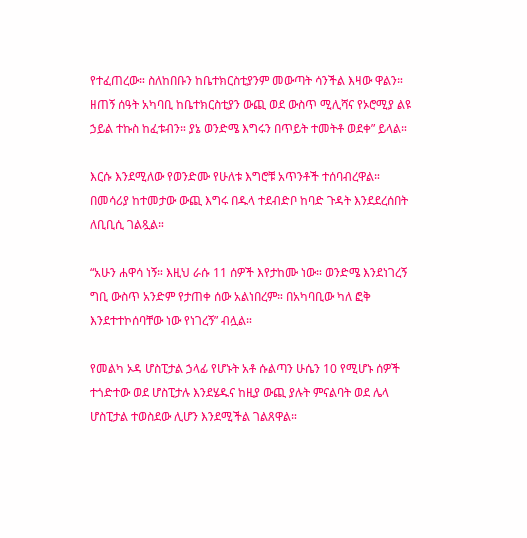የተፈጠረው። ስለከበቡን ከቤተክርስቲያንም መውጣት ሳንችል እዛው ዋልን። ዘጠኝ ሰዓት አካባቢ ከቤተክርስቲያን ውጪ ወደ ውስጥ ሚሊሻና የኦሮሚያ ልዩ ኃይል ተኩስ ከፈቱብን። ያኔ ወንድሜ እግሩን በጥይት ተመትቶ ወደቀ” ይላል።

እርሱ እንደሚለው የወንድሙ የሁለቱ እግሮቹ አጥንቶች ተሰባብረዋል። በመሳሪያ ከተመታው ውጪ እግሩ በዱላ ተደብድቦ ከባድ ጉዳት እንደደረሰበት ለቢቢሲ ገልጿል።

“አሁን ሐዋሳ ነኝ። እዚህ ራሱ 11 ሰዎች እየታከሙ ነው። ወንድሜ እንደነገረኝ ግቢ ውስጥ አንድም የታጠቀ ሰው አልነበረም። በአካባቢው ካለ ፎቅ እንደተተኮሰባቸው ነው የነገረኝ” ብሏል።

የመልካ ኦዳ ሆስፒታል ኃላፊ የሆኑት አቶ ሱልጣን ሁሴን 10 የሚሆኑ ሰዎች ተጎድተው ወደ ሆስፒታሉ እንደሄዱና ከዚያ ውጪ ያሉት ምናልባት ወደ ሌላ ሆስፒታል ተወስደው ሊሆን እንደሚችል ገልጸዋል።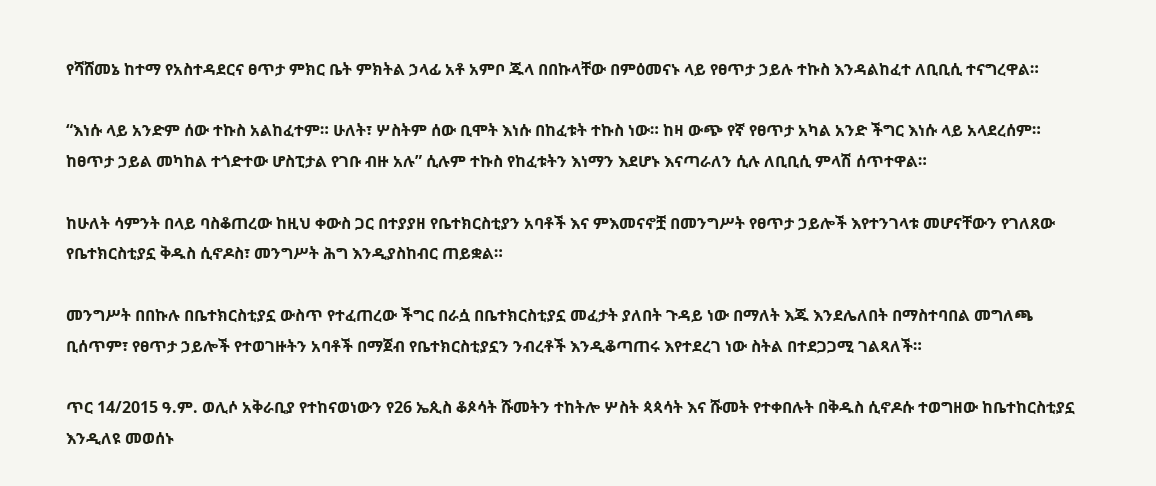የሻሸመኔ ከተማ የአስተዳደርና ፀጥታ ምክር ቤት ምክትል ኃላፊ አቶ አምቦ ጁላ በበኩላቸው በምዕመናኑ ላይ የፀጥታ ኃይሉ ተኩስ እንዳልከፈተ ለቢቢሲ ተናግረዋል።

“እነሱ ላይ አንድም ሰው ተኩስ አልከፈተም። ሁለት፣ ሦስትም ሰው ቢሞት እነሱ በከፈቱት ተኩስ ነው። ከዛ ውጭ የኛ የፀጥታ አካል አንድ ችግር እነሱ ላይ አላደረሰም። ከፀጥታ ኃይል መካከል ተጎድተው ሆስፒታል የገቡ ብዙ አሉ” ሲሉም ተኩስ የከፈቱትን እነማን እደሆኑ እናጣራለን ሲሉ ለቢቢሲ ምላሽ ሰጥተዋል።

ከሁለት ሳምንት በላይ ባስቆጠረው ከዚህ ቀውስ ጋር በተያያዘ የቤተክርስቲያን አባቶች እና ምእመናኖቿ በመንግሥት የፀጥታ ኃይሎች እየተንገላቱ መሆናቸውን የገለጸው የቤተክርስቲያኗ ቅዱስ ሲኖዶስ፣ መንግሥት ሕግ እንዲያስከብር ጠይቋል።

መንግሥት በበኩሉ በቤተክርስቲያኗ ውስጥ የተፈጠረው ችግር በራሷ በቤተክርስቲያኗ መፈታት ያለበት ጉዳይ ነው በማለት እጁ እንደሌለበት በማስተባበል መግለጫ ቢሰጥም፣ የፀጥታ ኃይሎች የተወገዙትን አባቶች በማጀብ የቤተክርስቲያኗን ንብረቶች እንዲቆጣጠሩ እየተደረገ ነው ስትል በተደጋጋሚ ገልጻለች።

ጥር 14/2015 ዓ.ም. ወሊሶ አቅራቢያ የተከናወነውን የ26 ኤጲስ ቆጶሳት ሹመትን ተከትሎ ሦስት ጳጳሳት እና ሹመት የተቀበሉት በቅዱስ ሲኖዶሱ ተወግዘው ከቤተከርስቲያኗ እንዲለዩ መወሰኑ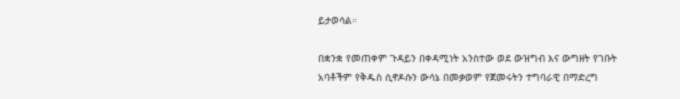ይታወሳል።

በቋንቋ የመጠቀም ጉዳይን በቀዳሚነት አንስተው ወደ ውዝግብ እና ውግዘት የገቡት አባቶችም የቅዱስ ሲኖዶሱን ውሳኔ በመቃወም የጀመሩትን ተግባራዊ በማድረግ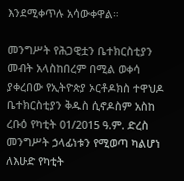እንደሚቀጥሉ አሳውቀዋል።

መንግሥት የሕጋዊቷን ቤተክርስቲያን መብት አላስከበረም በሚል ወቀሳ ያቀረበው የኢትዮጵያ ኦርቶዶክስ ተዋህዶ ቤተክርስቲያን ቅዱስ ሲኖዶስም አስከ ረቡዕ የካቲት 01/2015 ዓ.ም. ድረስ መንግሥት ኃላፊነቱን የሚወጣ ካልሆነ ለእሁድ የካቲት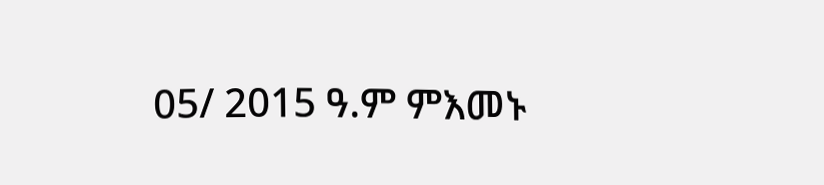05/ 2015 ዓ.ም ምእመኑ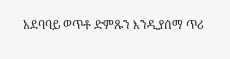አደባባይ ወጥቶ ድምጹን እንዲያሰማ ጥሪ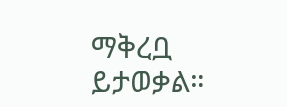ማቅረቧ ይታወቃል።